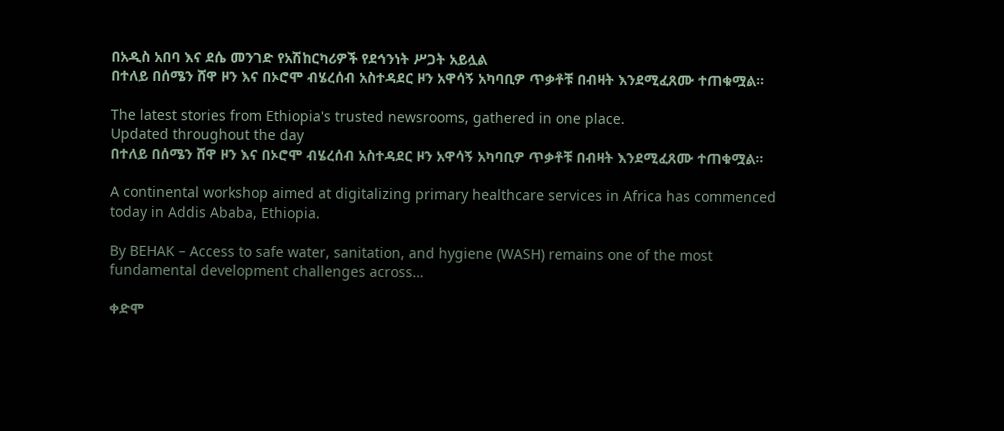በአዲስ አበባ እና ደሴ መንገድ የአሽከርካሪዎች የደኅንነት ሥጋት አይሏል
በተለይ በሰሜን ሸዋ ዞን እና በኦሮሞ ብሄረሰብ አስተዳደር ዞን አዋሳኝ አካባቢዎ ጥቃቶቹ በብዛት እንደሚፈጸሙ ተጠቁሟል።

The latest stories from Ethiopia's trusted newsrooms, gathered in one place.
Updated throughout the day
በተለይ በሰሜን ሸዋ ዞን እና በኦሮሞ ብሄረሰብ አስተዳደር ዞን አዋሳኝ አካባቢዎ ጥቃቶቹ በብዛት እንደሚፈጸሙ ተጠቁሟል።

A continental workshop aimed at digitalizing primary healthcare services in Africa has commenced today in Addis Ababa, Ethiopia.

By BEHAK – Access to safe water, sanitation, and hygiene (WASH) remains one of the most fundamental development challenges across…

ቀድሞ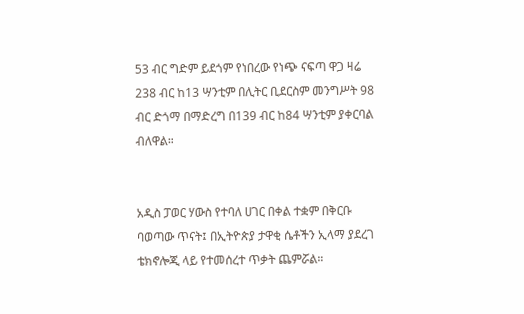53 ብር ግድም ይደጎም የነበረው የነጭ ናፍጣ ዋጋ ዛሬ 238 ብር ከ13 ሣንቲም በሊትር ቢደርስም መንግሥት 98 ብር ድጎማ በማድረግ በ139 ብር ከ84 ሣንቲም ያቀርባል ብለዋል።


አዲስ ፓወር ሃውስ የተባለ ሀገር በቀል ተቋም በቅርቡ ባወጣው ጥናት፤ በኢትዮጵያ ታዋቂ ሴቶችን ኢላማ ያደረገ ቴክኖሎጂ ላይ የተመሰረተ ጥቃት ጨምሯል።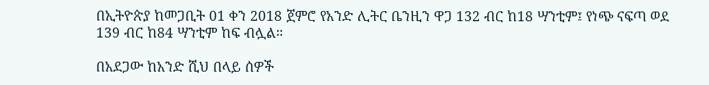በኢትዮጵያ ከመጋቢት 01 ቀን 2018 ጀምሮ የአንድ ሊትር ቤንዚን ዋጋ 132 ብር ከ18 ሣንቲም፤ የነጭ ናፍጣ ወደ 139 ብር ከ84 ሣንቲም ከፍ ብሏል።

በአደጋው ከአንድ ሺህ በላይ ሰዎች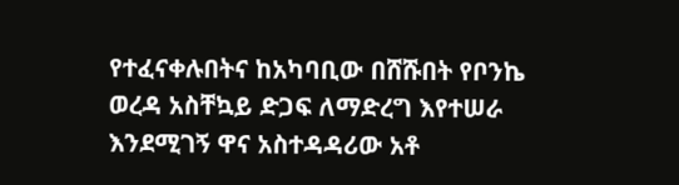የተፈናቀሉበትና ከአካባቢው በሸሹበት የቦንኬ ወረዳ አስቸኳይ ድጋፍ ለማድረግ እየተሠራ እንደሚገኝ ዋና አስተዳዳሪው አቶ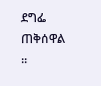ደግፌ ጠቅሰዋል ፡፡